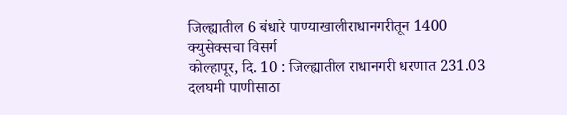जिल्ह्यातील 6 बंधारे पाण्याखालीराधानगरीतून 1400 क्युसेक्सचा विसर्ग
कोल्हापूर, दि. 10 : जिल्ह्यातील राधानगरी धरणात 231.03 दलघमी पाणीसाठा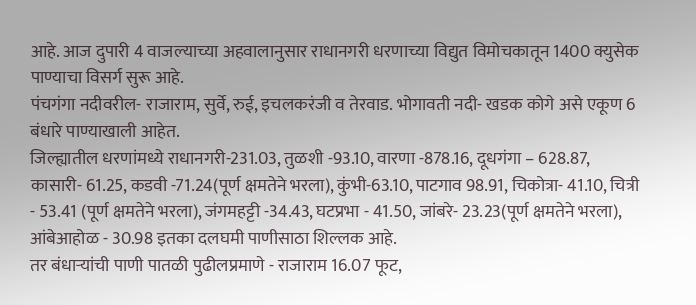आहे. आज दुपारी 4 वाजल्याच्या अहवालानुसार राधानगरी धरणाच्या विद्युत विमोचकातून 1400 क्युसेक पाण्याचा विसर्ग सुरू आहे.
पंचगंगा नदीवरील- राजाराम, सुर्वे, रुई, इचलकरंजी व तेरवाड. भोगावती नदी- खडक कोगे असे एकूण 6 बंधारे पाण्याखाली आहेत.
जिल्ह्यातील धरणांमध्ये राधानगरी-231.03, तुळशी -93.10, वारणा -878.16, दूधगंगा – 628.87, कासारी- 61.25, कडवी -71.24(पूर्ण क्षमतेने भरला), कुंभी-63.10, पाटगाव 98.91, चिकोत्रा- 41.10, चित्री - 53.41 (पूर्ण क्षमतेने भरला), जंगमहट्टी -34.43, घटप्रभा - 41.50, जांबरे- 23.23(पूर्ण क्षमतेने भरला), आंबेआहोळ - 30.98 इतका दलघमी पाणीसाठा शिल्लक आहे.
तर बंधाऱ्यांची पाणी पातळी पुढीलप्रमाणे - राजाराम 16.07 फूट,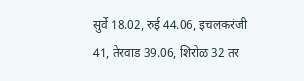सुर्वे 18.02, रुई 44.06, इचलकरंजी 41, तेरवाड 39.06, शिरोळ 32 तर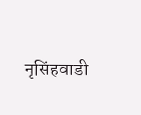नृसिंहवाडी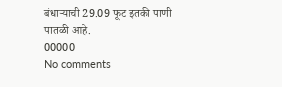बंधाऱ्याची 29.09 फूट इतकी पाणी पातळी आहे.
00000
No comments